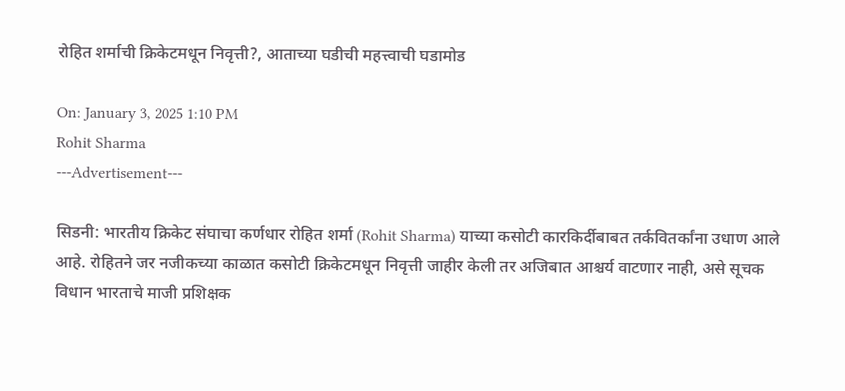रोहित शर्माची क्रिकेटमधून निवृत्ती?, आताच्या घडीची महत्त्वाची घडामोड

On: January 3, 2025 1:10 PM
Rohit Sharma
---Advertisement---

सिडनी: भारतीय क्रिकेट संघाचा कर्णधार रोहित शर्मा (Rohit Sharma) याच्या कसोटी कारकिर्दीबाबत तर्कवितर्कांना उधाण आले आहे. रोहितने जर नजीकच्या काळात कसोटी क्रिकेटमधून निवृत्ती जाहीर केली तर अजिबात आश्चर्य वाटणार नाही, असे सूचक विधान भारताचे माजी प्रशिक्षक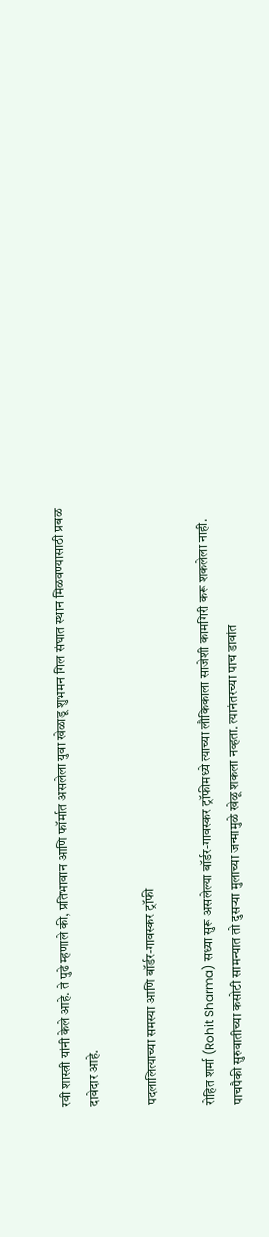रवी शास्त्री यांनी केले आहे. ते पुढे म्हणाले की, प्रतिभावान आणि फॉर्मात असलेला युवा खेळाडू शुभमन गिल संघात स्थान मिळवण्यासाठी प्रबळ दावेदार आहे.

पदलालित्याच्या समस्या आणि बॉर्डर-गावस्कर ट्रॉफी

रोहित शर्मा (Rohit Sharma) सध्या सुरू असलेल्या बॉर्डर-गावस्कर ट्रॉफीमध्ये त्याच्या लौकिकाला साजेशी कामगिरी करू शकलेला नाही. पाचपैकी सुरुवातीच्या कसोटी सामन्यात तो दुसऱ्या मुलाच्या जन्मामुळे खेळू शकला नव्हता. त्यानंतरच्या पाच डावांत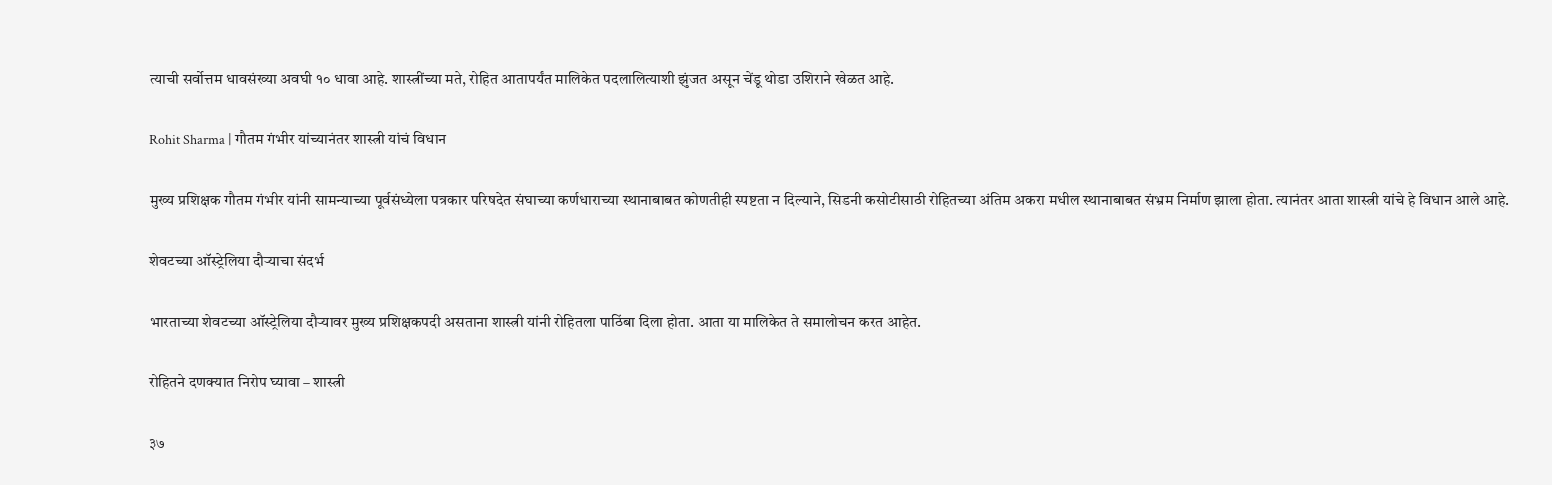त्याची सर्वोत्तम धावसंख्या अवघी १० धावा आहे. शास्त्रींच्या मते, रोहित आतापर्यंत मालिकेत पदलालित्याशी झुंजत असून चेंडू थोडा उशिराने खेळत आहे.

Rohit Sharma | गौतम गंभीर यांच्यानंतर शास्त्री यांचं विधान

मुख्य प्रशिक्षक गौतम गंभीर यांनी सामन्याच्या पूर्वसंध्येला पत्रकार परिषदेत संघाच्या कर्णधाराच्या स्थानाबाबत कोणतीही स्पष्टता न दिल्याने, सिडनी कसोटीसाठी रोहितच्या अंतिम अकरा मधील स्थानाबाबत संभ्रम निर्माण झाला होता. त्यानंतर आता शास्त्री यांचे हे विधान आले आहे.

शेवटच्या ऑस्ट्रेलिया दौऱ्याचा संदर्भ

भारताच्या शेवटच्या ऑस्ट्रेलिया दौऱ्यावर मुख्य प्रशिक्षकपदी असताना शास्त्री यांनी रोहितला पाठिंबा दिला होता. आता या मालिकेत ते समालोचन करत आहेत.

रोहितने दणक्यात निरोप घ्यावा – शास्त्री

३७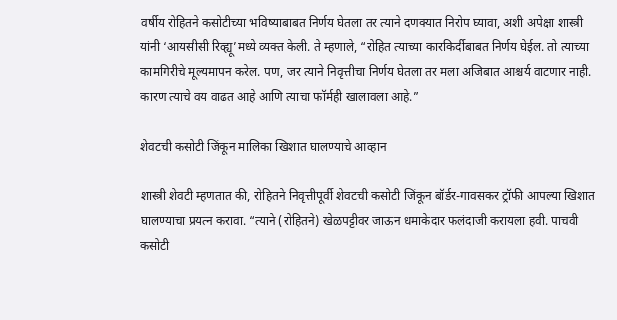वर्षीय रोहितने कसोटीच्या भविष्याबाबत निर्णय घेतला तर त्याने दणक्यात निरोप घ्यावा, अशी अपेक्षा शास्त्री यांनी ‘आयसीसी रिव्ह्यू’मध्ये व्यक्त केली. ते म्हणाले, “रोहित त्याच्या कारकिर्दीबाबत निर्णय घेईल. तो त्याच्या कामगिरीचे मूल्यमापन करेल. पण, जर त्याने निवृत्तीचा निर्णय घेतला तर मला अजिबात आश्चर्य वाटणार नाही. कारण त्याचे वय वाढत आहे आणि त्याचा फॉर्मही खालावला आहे.”

शेवटची कसोटी जिंकून मालिका खिशात घालण्याचे आव्हान

शास्त्री शेवटी म्हणतात की, रोहितने निवृत्तीपूर्वी शेवटची कसोटी जिंकून बॉर्डर-गावसकर ट्रॉफी आपल्या खिशात घालण्याचा प्रयत्न करावा. “त्याने (रोहितने) खेळपट्टीवर जाऊन धमाकेदार फलंदाजी करायला हवी. पाचवी कसोटी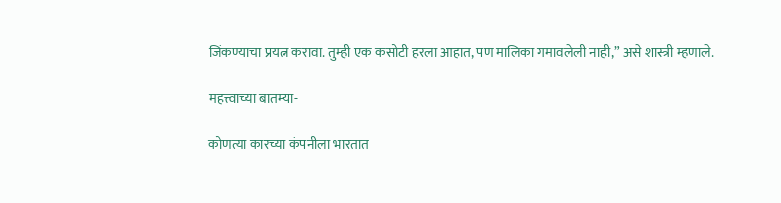जिंकण्याचा प्रयत्न करावा. तुम्ही एक कसोटी हरला आहात, पण मालिका गमावलेली नाही,” असे शास्त्री म्हणाले.

महत्त्वाच्या बातम्या-

कोणत्या कारच्या कंपनीला भारतात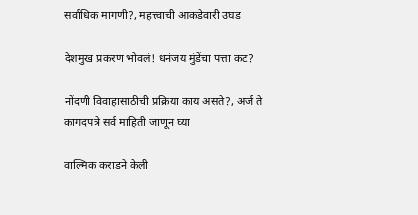सर्वाधिक मागणी?, महत्त्वाची आकडेवारी उघड

देशमुख प्रकरण भोवलं! धनंजय मुंडेंचा पत्ता कट?

नोंदणी विवाहासाठीची प्रक्रिया काय असते?, अर्ज ते कागदपत्रे सर्व माहिती जाणून घ्या

वाल्मिक कराडने केली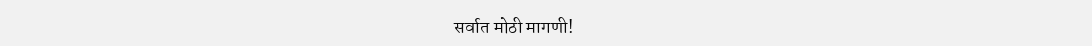सर्वात मोठी मागणी!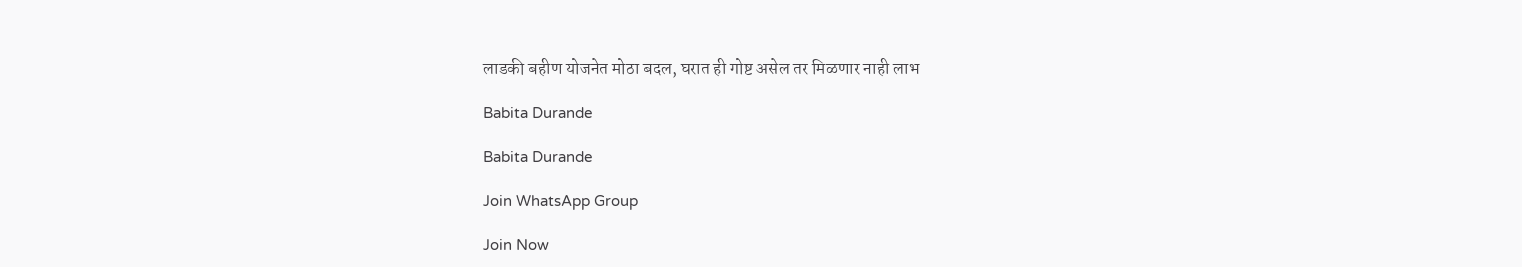लाडकी बहीण योजनेत मोठा बदल, घरात ही गोष्ट असेल तर मिळणार नाही लाभ

Babita Durande

Babita Durande

Join WhatsApp Group

Join Now